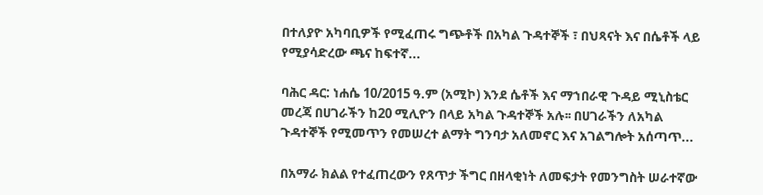በተለያዮ አካባቢዎች የሚፈጠሩ ግጭቶች በአካል ጉዳተኞች ፣ በህጻናት እና በሴቶች ላይ የሚያሳድረው ጫና ከፍተኛ...

ባሕር ዳር: ነሐሴ 10/2015 ዓ.ም (አሚኮ) እንደ ሴቶች እና ማኀበራዊ ጉዳይ ሚኒስቴር መረጃ በሀገራችን ከ20 ሚሊዮን በላይ አካል ጉዳተኞች አሉ፡፡ በሀገራችን ለአካል ጉዳተኞች የሚመጥን የመሠረተ ልማት ግንባታ አለመኖር እና አገልግሎት አሰጣጥ...

በአማራ ክልል የተፈጠረውን የጸጥታ ችግር በዘላቂነት ለመፍታት የመንግስት ሠራተኛው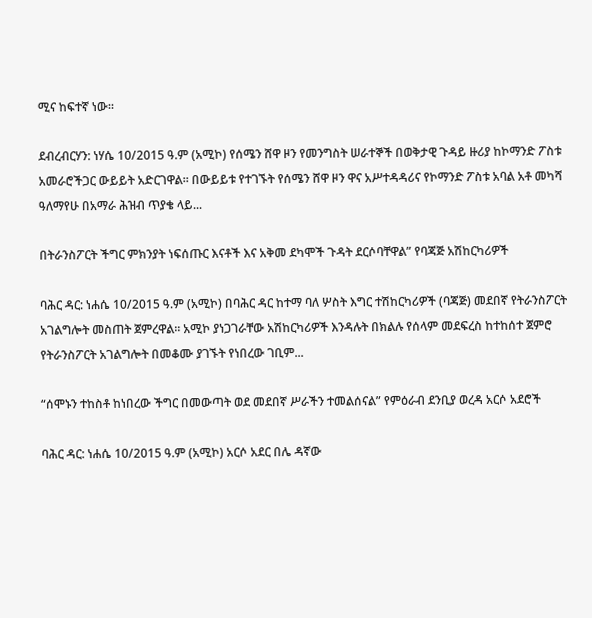ሚና ከፍተኛ ነው።

ደብረብርሃን: ነሃሴ 10/2015 ዓ.ም (አሚኮ) የሰሜን ሸዋ ዞን የመንግስት ሠራተኞች በወቅታዊ ጉዳይ ዙሪያ ከኮማንድ ፖስቱ አመራሮችጋር ውይይት አድርገዋል፡፡ በውይይቱ የተገኙት የሰሜን ሸዋ ዞን ዋና አሥተዳዳሪና የኮማንድ ፖስቱ አባል አቶ መካሻ ዓለማየሁ በአማራ ሕዝብ ጥያቄ ላይ...

በትራንስፖርት ችግር ምክንያት ነፍሰጡር እናቶች እና አቅመ ደካሞች ጉዳት ደርሶባቸዋል” የባጃጅ አሽከርካሪዎች

ባሕር ዳር: ነሐሴ 10/2015 ዓ.ም (አሚኮ) በባሕር ዳር ከተማ ባለ ሦስት እግር ተሽከርካሪዎች (ባጃጅ) መደበኛ የትራንስፖርት አገልግሎት መስጠት ጀምረዋል፡፡ አሚኮ ያነጋገራቸው አሽከርካሪዎች እንዳሉት በክልሉ የሰላም መደፍረስ ከተከሰተ ጀምሮ የትራንስፖርት አገልግሎት በመቆሙ ያገኙት የነበረው ገቢም...

“ሰሞኑን ተከስቶ ከነበረው ችግር በመውጣት ወደ መደበኛ ሥራችን ተመልሰናል” የምዕራብ ደንቢያ ወረዳ አርሶ አደሮች

ባሕር ዳር: ነሐሴ 10/2015 ዓ.ም (አሚኮ) አርሶ አደር በሌ ዳኛው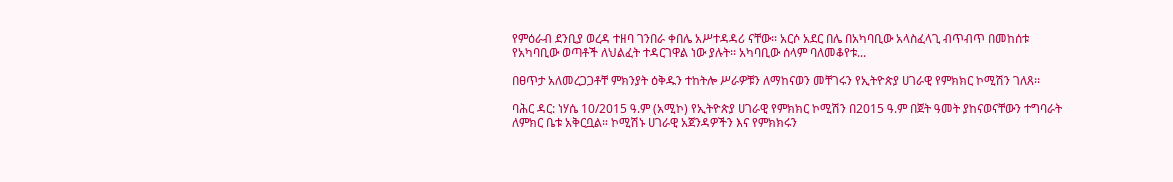የምዕራብ ደንቢያ ወረዳ ተዘባ ገንበራ ቀበሌ አሥተዳዳሪ ናቸው፡፡ አርሶ አደር በሌ በአካባቢው አላስፈላጊ ብጥብጥ በመከሰቱ የአካባቢው ወጣቶች ለህልፈት ተዳርገዋል ነው ያሉት፡፡ አካባቢው ሰላም ባለመቆየቱ...

በፀጥታ አለመረጋጋቶቸ ምክንያት ዕቅዱን ተከትሎ ሥራዎቹን ለማከናወን መቸገሩን የኢትዮጵያ ሀገራዊ የምክክር ኮሚሽን ገለጸ፡፡

ባሕር ዳር: ነሃሴ 10/2015 ዓ.ም (አሚኮ) የኢትዮጵያ ሀገራዊ የምክክር ኮሚሽን በ2015 ዓ.ም በጀት ዓመት ያከናወናቸውን ተግባራት ለምክር ቤቱ አቅርቧል። ኮሚሽኑ ሀገራዊ አጀንዳዎችን እና የምክክሩን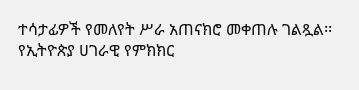ተሳታፊዎች የመለየት ሥራ አጠናክሮ መቀጠሉ ገልጿል፡፡ የኢትዮጵያ ሀገራዊ የምክክር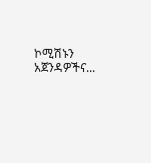ኮሚሽኑን አጀንዳዎችና...